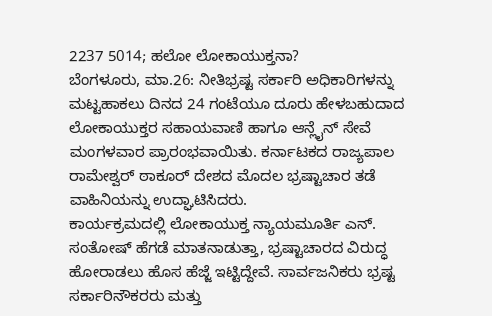2237 5014; ಹಲೋ ಲೋಕಾಯುಕ್ತನಾ?
ಬೆಂಗಳೂರು, ಮಾ.26: ನೀತಿಭ್ರಷ್ಟ ಸರ್ಕಾರಿ ಅಧಿಕಾರಿಗಳನ್ನು ಮಟ್ಟಹಾಕಲು ದಿನದ 24 ಗಂಟೆಯೂ ದೂರು ಹೇಳಬಹುದಾದ ಲೋಕಾಯುಕ್ತರ ಸಹಾಯವಾಣಿ ಹಾಗೂ ಆನ್ಲೈನ್ ಸೇವೆ ಮಂಗಳವಾರ ಪ್ರಾರಂಭವಾಯಿತು. ಕರ್ನಾಟಕದ ರಾಜ್ಯಪಾಲ ರಾಮೇಶ್ವರ್ ಠಾಕೂರ್ ದೇಶದ ಮೊದಲ ಭ್ರಷ್ಟಾಚಾರ ತಡೆ ವಾಹಿನಿಯನ್ನು ಉದ್ಘಾಟಿಸಿದರು.
ಕಾರ್ಯಕ್ರಮದಲ್ಲಿ ಲೋಕಾಯುಕ್ತ ನ್ಯಾಯಮೂರ್ತಿ ಎನ್. ಸಂತೋಷ್ ಹೆಗಡೆ ಮಾತನಾಡುತ್ತಾ, ಭ್ರಷ್ಟಾಚಾರದ ವಿರುದ್ಧ ಹೋರಾಡಲು ಹೊಸ ಹೆಜ್ಜೆ ಇಟ್ಟಿದ್ದೇವೆ. ಸಾರ್ವಜನಿಕರು ಭ್ರಷ್ಟ ಸರ್ಕಾರಿನೌಕರರು ಮತ್ತು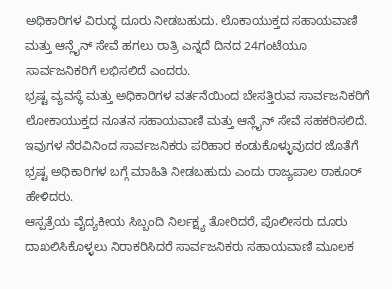ಅಧಿಕಾರಿಗಳ ವಿರುದ್ಧ ದೂರು ನೀಡಬಹುದು. ಲೊಕಾಯುಕ್ತದ ಸಹಾಯವಾಣಿ ಮತ್ತು ಆನ್ಲೈನ್ ಸೇವೆ ಹಗಲು ರಾತ್ರಿ ಎನ್ನದೆ ದಿನದ 24ಗಂಟೆಯೂ ಸಾರ್ವಜನಿಕರಿಗೆ ಲಭಿಸಲಿದೆ ಎಂದರು.
ಭ್ರಷ್ಟ ವ್ಯವಸ್ಥೆ ಮತ್ತು ಅಧಿಕಾರಿಗಳ ವರ್ತನೆಯಿಂದ ಬೇಸತ್ತಿರುವ ಸಾರ್ವಜನಿಕರಿಗೆ ಲೋಕಾಯುಕ್ತದ ನೂತನ ಸಹಾಯವಾಣಿ ಮತ್ತು ಆನ್ಲೈನ್ ಸೇವೆ ಸಹಕರಿಸಲಿದೆ. ಇವುಗಳ ನೆರವಿನಿಂದ ಸಾರ್ವಜನಿಕರು ಪರಿಹಾರ ಕಂಡುಕೊಳ್ಳುವುದರ ಜೊತೆಗೆ ಭ್ರಷ್ಟ ಅಧಿಕಾರಿಗಳ ಬಗ್ಗೆ ಮಾಹಿತಿ ನೀಡಬಹುದು ಎಂದು ರಾಜ್ಯಪಾಲ ಠಾಕೂರ್ ಹೇಳಿದರು.
ಆಸ್ಪತ್ರೆಯ ವೈದ್ಯಕೀಯ ಸಿಬ್ಬಂದಿ ನಿರ್ಲಕ್ಷ್ಯ ತೋರಿದರೆ, ಪೊಲೀಸರು ದೂರು ದಾಖಲಿಸಿಕೊಳ್ಳಲು ನಿರಾಕರಿಸಿದರೆ ಸಾರ್ವಜನಿಕರು ಸಹಾಯವಾಣಿ ಮೂಲಕ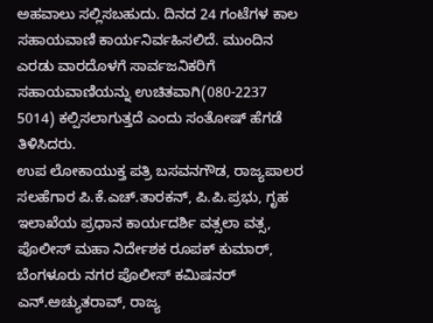ಅಹವಾಲು ಸಲ್ಲಿಸಬಹುದು. ದಿನದ 24 ಗಂಟೆಗಳ ಕಾಲ ಸಹಾಯವಾಣಿ ಕಾರ್ಯನಿರ್ವಹಿಸಲಿದೆ. ಮುಂದಿನ ಎರಡು ವಾರದೊಳಗೆ ಸಾರ್ವಜನಿಕರಿಗೆ ಸಹಾಯವಾಣಿಯನ್ನು ಉಚಿತವಾಗಿ(080-2237 5014) ಕಲ್ಪಿಸಲಾಗುತ್ತದೆ ಎಂದು ಸಂತೋಷ್ ಹೆಗಡೆ ತಿಳಿಸಿದರು.
ಉಪ ಲೋಕಾಯುಕ್ತ ಪತ್ರಿ ಬಸವನಗೌಡ, ರಾಜ್ಯಪಾಲರ ಸಲಹೆಗಾರ ಪಿ.ಕೆ.ಎಚ್.ತಾರಕನ್, ಪಿ.ಪಿ.ಪ್ರಭು, ಗೃಹ ಇಲಾಖೆಯ ಪ್ರಧಾನ ಕಾರ್ಯದರ್ಶಿ ವತ್ಸಲಾ ವತ್ಸ, ಪೊಲೀಸ್ ಮಹಾ ನಿರ್ದೇಶಕ ರೂಪಕ್ ಕುಮಾರ್, ಬೆಂಗಳೂರು ನಗರ ಪೊಲೀಸ್ ಕಮಿಷನರ್ ಎನ್.ಅಚ್ಯುತರಾವ್, ರಾಜ್ಯ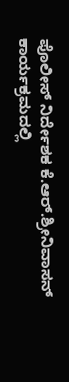ಪೊಲೀಸ್ ನಿರ್ದೇಶಕ ಕೆ.ಆರ್.ಶ್ರೀನಿವಾಸನ್ ಕಾರ್ಯಕ್ರಮದಲ್ಲಿ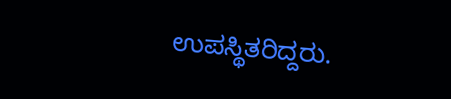ಉಪಸ್ಥಿತರಿದ್ದರು.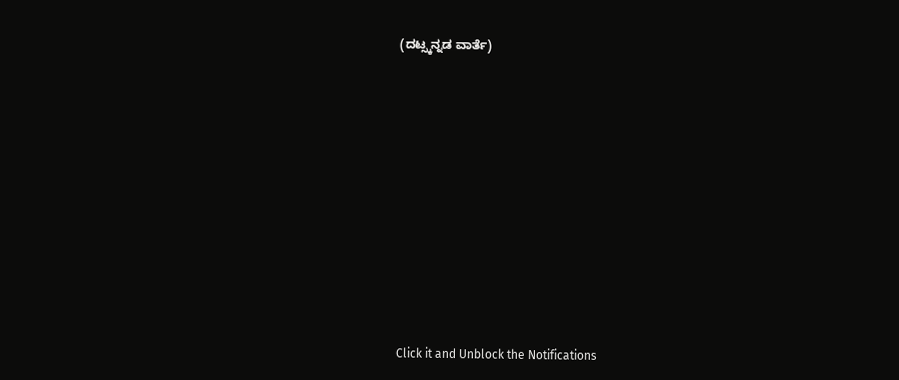(ದಟ್ಸ್ಕನ್ನಡ ವಾರ್ತೆ)












Click it and Unblock the Notifications